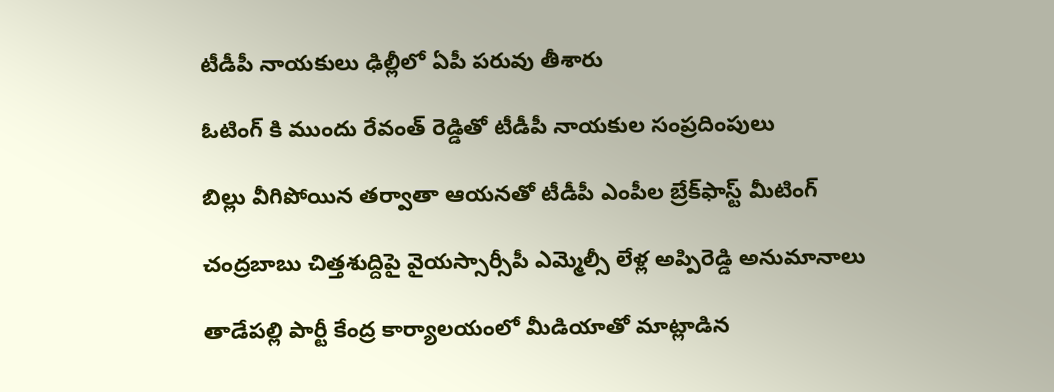టీడీపీ నాయ‌కులు ఢిల్లీలో ఏపీ ప‌రువు తీశారు

ఓటింగ్ కి ముందు రేవంత్ రెడ్డితో టీడీపీ నాయ‌కుల సంప్రదింపులు

బిల్లు వీగిపోయిన త‌ర్వాతా ఆయ‌న‌తో టీడీపీ ఎంపీల బ్రేక్‌ఫాస్ట్ మీటింగ్

చంద్ర‌బాబు చిత్త‌శుద్దిపై వైయ‌స్సార్సీపీ ఎమ్మెల్సీ లేళ్ల అప్పిరెడ్డి అనుమానాలు

తాడేప‌ల్లి పార్టీ కేంద్ర కార్యాల‌యంలో మీడియాతో మాట్లాడిన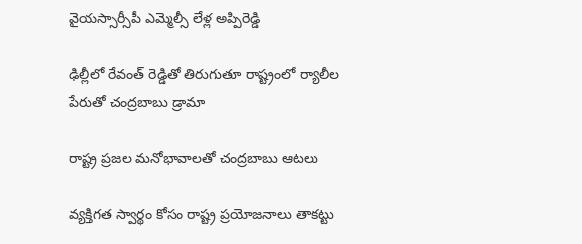వైయ‌స్సార్సీపీ ఎమ్మెల్సీ లేళ్ల అప్పిరెడ్డి

ఢిల్లీలో రేవంత్ రెడ్డితో తిరుగుతూ రాష్ట్రంలో ర్యాలీల పేరుతో చంద్ర‌బాబు డ్రామా

రాష్ట్ర ప్ర‌జ‌ల మ‌నోభావాల‌తో చంద్ర‌బాబు ఆట‌లు

వ్య‌క్తిగ‌త స్వార్థం కోసం రాష్ట్ర ప్ర‌యోజ‌నాలు తాక‌ట్టు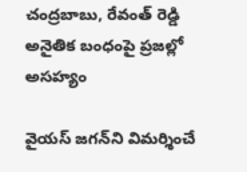చంద్ర‌బాబు, రేవంత్ రెడ్డి అనైతిక బంధంపై ప్ర‌జ‌ల్లో అసహ్యం

వైయ‌స్ జ‌గ‌న్‌ని విమ‌ర్శించే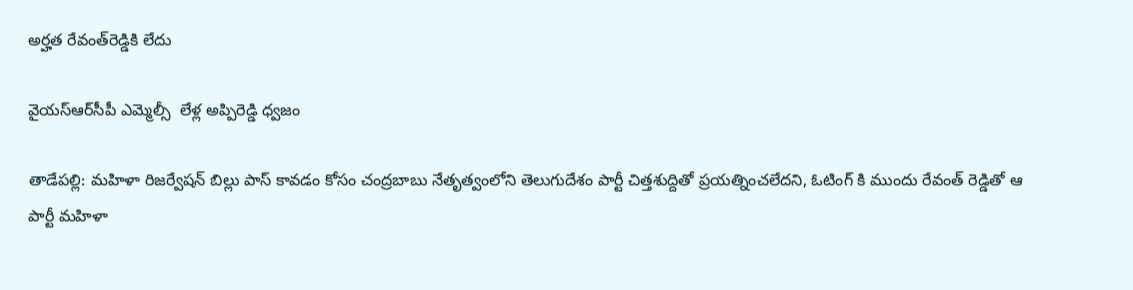అర్హ‌త రేవంత్‌రెడ్డికి లేదు

వైయ‌స్ఆర్‌సీపీ ఎమ్మెల్సీ  లేళ్ల అప్పిరెడ్డి ధ్వ‌జం

తాడేప‌ల్లి: మ‌హిళా రిజ‌ర్వేష‌న్ బిల్లు పాస్ కావ‌డం కోసం చంద్ర‌బాబు నేతృత్వంలోని తెలుగుదేశం పార్టీ చిత్త‌శుద్దితో ప్ర‌య‌త్నించ‌లేద‌ని, ఓటింగ్ కి ముందు రేవంత్ రెడ్డితో ఆ పార్టీ మ‌హిళా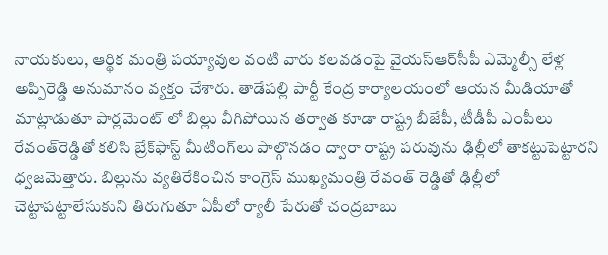నాయ‌కులు, ఆర్థిక మంత్రి పయ్యావుల వంటి వారు క‌ల‌వ‌డంపై వైయ‌స్ఆర్‌సీపీ ఎమ్మెల్సీ లేళ్ల అప్పిరెడ్డి అనుమానం వ్య‌క్తం చేశారు. తాడేప‌ల్లి పార్టీ కేంద్ర కార్యాల‌యంలో ఆయ‌న మీడియాతో మాట్లాడుతూ పార్ల‌మెంట్ లో బిల్లు వీగిపోయిన త‌ర్వాత కూడా రాష్ట్ర బీజేపీ, టీడీపీ ఎంపీలు రేవంత్‌రెడ్డితో క‌లిసి బ్రేక్‌ఫాస్ట్ మీటింగ్‌లు పాల్గొన‌డం ద్వారా రాష్ట్ర ప‌రువును ఢిల్లీలో తాక‌ట్టుపెట్టార‌ని ధ్వ‌జ‌మెత్తారు. బిల్లును వ్య‌తిరేకించిన కాంగ్రెస్ ముఖ్య‌మంత్రి రేవంత్ రెడ్డితో ఢిల్లీలో చెట్టాప‌ట్టాలేసుకుని తిరుగుతూ ఏపీలో ర్యాలీ పేరుతో చంద్ర‌బాబు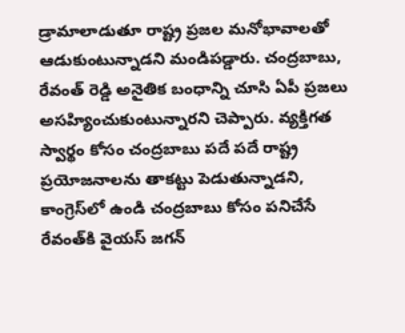డ్రామాలాడుతూ రాష్ట్ర ప్ర‌జ‌ల మ‌నోభావాల‌తో ఆడుకుంటున్నాడ‌ని మండిప‌డ్డారు. చంద్ర‌బాబు, రేవంత్ రెడ్డి అనైతిక బంధాన్ని చూసి ఏపీ ప్ర‌జ‌లు అస‌హ్యించుకుంటున్నారని చెప్పారు. వ్య‌క్తిగ‌త స్వార్థం కోసం చంద్ర‌బాబు ప‌దే ప‌దే రాష్ట్ర ప్ర‌యోజ‌నాలను తాక‌ట్టు పెడుతున్నాడని, కాంగ్రెస్‌లో ఉండి చంద్ర‌బాబు కోసం ప‌నిచేసే రేవంత్‌కి వైయ‌స్ జ‌గ‌న్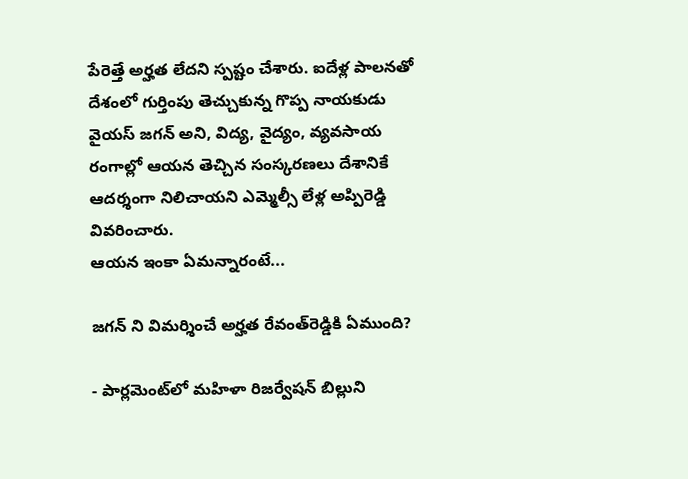పేరెత్తే అర్హ‌త లేదని స్ప‌ష్టం చేశారు. ఐదేళ్ల పాల‌న‌తో దేశంలో గుర్తింపు తెచ్చుకున్న గొప్ప నాయ‌కుడు వైయ‌స్ జ‌గ‌న్ అని, విద్య‌, వైద్యం, వ్య‌వ‌సాయ రంగాల్లో ఆయ‌న తెచ్చిన సంస్క‌ర‌ణ‌లు దేశానికే ఆద‌ర్శంగా నిలిచాయ‌ని ఎమ్మెల్సీ లేళ్ల అప్పిరెడ్డి వివ‌రించారు.
ఆయ‌న ఇంకా ఏమ‌న్నారంటే...

జ‌గ‌న్ ని విమ‌ర్శించే అర్హ‌త రేవంత్‌రెడ్డికి ఏముంది?

- పార్ల‌మెంట్‌లో మ‌హిళా రిజ‌ర్వేష‌న్ బిల్లుని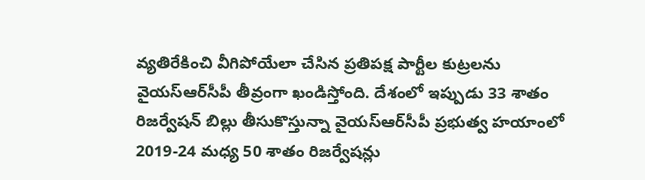వ్య‌తిరేకించి వీగిపోయేలా చేసిన ప్ర‌తిప‌క్ష పార్టీల కుట్ర‌ల‌ను వైయ‌స్ఆర్‌సీపీ తీవ్రంగా ఖండిస్తోంది. దేశంలో ఇప్పుడు 33 శాతం రిజ‌ర్వేష‌న్ బిల్లు తీసుకొస్తున్నా వైయ‌స్ఆర్‌సీపీ ప్ర‌భుత‌్వ హ‌యాంలో 2019-24 మ‌ధ్య 50 శాతం రిజ‌ర్వేష‌న్లు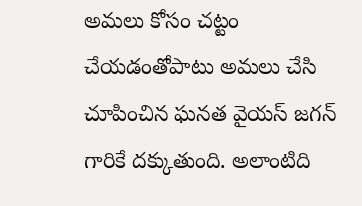అమ‌లు కోసం చ‌ట్టం చేయ‌డంతోపాటు అమ‌లు చేసి చూపించిన ఘ‌న‌త వైయ‌స్ జ‌గ‌న్ గారికే ద‌క్కుతుంది. అలాంటిది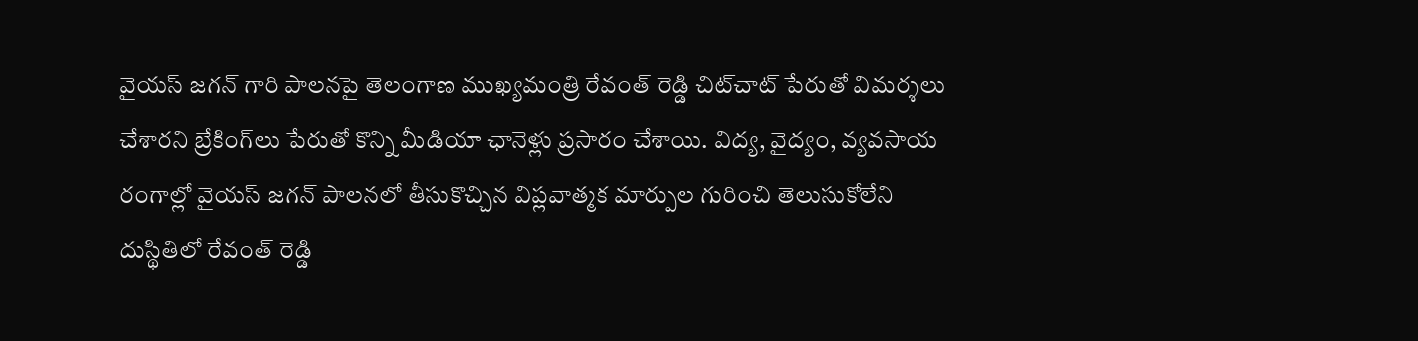వైయ‌స్ జ‌గ‌న్ గారి పాల‌నపై తెలంగాణ ముఖ్య‌మంత్రి రేవంత్ రెడ్డి చిట్‌చాట్ పేరుతో విమర్శ‌లు చేశార‌ని బ్రేకింగ్‌లు పేరుతో కొన్ని మీడియా ఛానెళ్లు ప్ర‌సారం చేశాయి. విద్య‌, వైద్యం, వ్య‌వ‌సాయ రంగాల్లో వైయ‌స్ జ‌గ‌న్ పాల‌న‌లో తీసుకొచ్చిన విప్ల‌వాత్మ‌క మార్పుల గురించి తెలుసుకోలేని దుస్థితిలో రేవంత్ రెడ్డి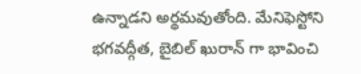ఉన్నాడ‌ని అర్థ‌మ‌వుతోంది. మేనిఫెస్టోని భ‌గ‌వ‌ద్గీత, బైబిల్ ఖురాన్ గా భావించి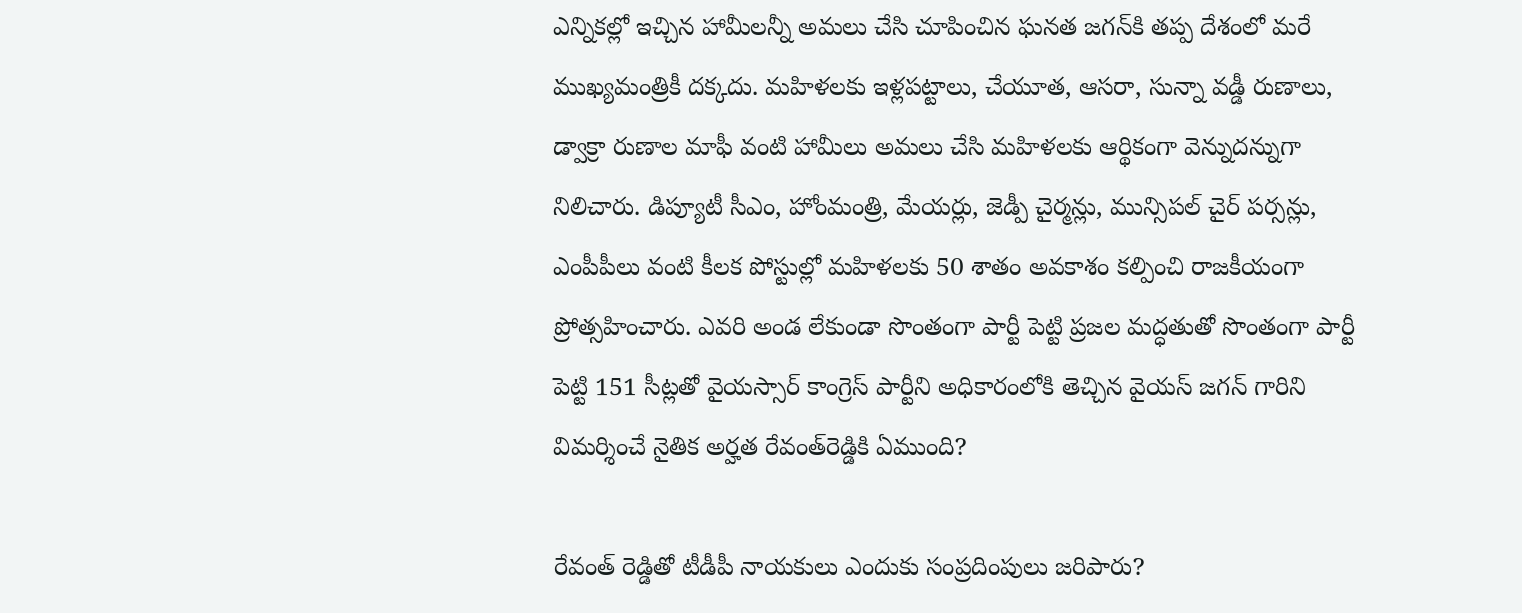ఎన్నిక‌ల్లో ఇచ్చిన హామీల‌న్నీ అమ‌లు చేసి చూపించిన ఘ‌న‌త జ‌గ‌న్‌కి త‌ప్ప దేశంలో మ‌రే ముఖ్య‌మంత్రికీ ద‌క్క‌దు. మ‌హిళ‌ల‌కు ఇళ్ల‌ప‌ట్టాలు, చేయూత‌, ఆస‌రా, సున్నా వ‌డ్డీ రుణాలు, డ్వాక్రా రుణాల మాఫీ వంటి హామీలు అమ‌లు చేసి మ‌హిళ‌ల‌కు ఆర్థికంగా వెన్నుద‌న్నుగా నిలిచారు. డిప్యూటీ సీఎం, హోంమంత్రి, మేయ‌ర్లు, జెడ్పీ చైర్మ‌న్లు, మున్సిప‌ల్ చైర్ ప‌ర్స‌న్లు, ఎంపీపీలు వంటి కీల‌క పోస్టుల్లో మ‌హిళ‌ల‌కు 50 శాతం అవ‌కాశం క‌ల్పించి రాజ‌కీయంగా ప్రోత్స‌హించారు. ఎవ‌రి అండ లేకుండా సొంతంగా పార్టీ పెట్టి ప్ర‌జ‌ల మ‌ద్ధ‌తుతో సొంతంగా పార్టీ పెట్టి 151 సీట్ల‌తో వైయస్సార్ కాంగ్రెస్ పార్టీని అధికారంలోకి తెచ్చిన వైయ‌స్ జ‌గ‌న్ గారిని విమ‌ర్శించే నైతిక అర్హ‌త రేవంత్‌రెడ్డికి ఏముంది?

రేవంత్ రెడ్డితో టీడీపీ నాయ‌కులు ఎందుకు సంప్ర‌దింపులు జ‌రిపారు?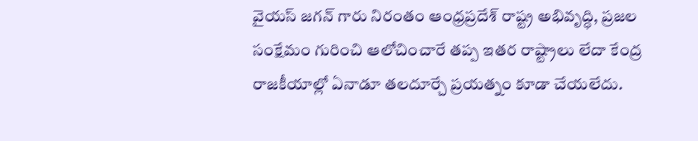వైయ‌స్ జ‌గ‌న్ గారు నిరంతం ఆంధ్ర‌ప్ర‌దేశ్ రాష్ట్ర అభివృద్ధి, ప్ర‌జ‌ల సంక్షేమం గురించి ఆలోచించారే త‌ప్ప ఇత‌ర రాష్ట్రాలు లేదా కేంద్ర రాజ‌కీయాల్లో ఏనాడూ త‌ల‌దూర్చే ప్ర‌య‌త్నం కూడా చేయలేదు.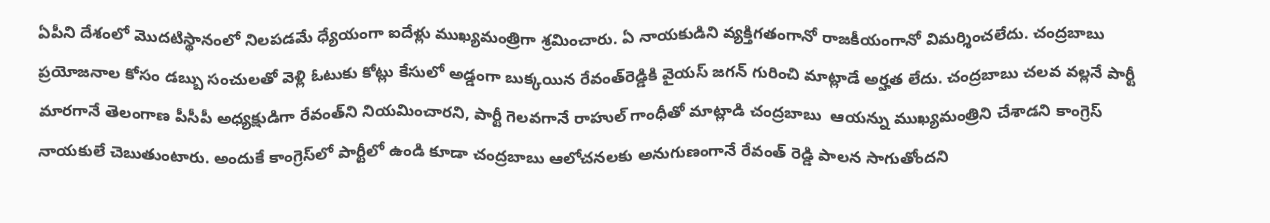ఏపీని దేశంలో మొద‌టిస్థానంలో నిల‌ప‌డ‌మే ధ్యేయంగా ఐదేళ్లు ముఖ్య‌మంత్రిగా శ్ర‌మించారు. ఏ నాయకుడిని వ్య‌క్తిగ‌తంగానో రాజ‌కీయంగానో విమ‌ర్శించ‌లేదు. చంద్ర‌బాబు ప్ర‌యోజ‌నాల కోసం డ‌బ్బు సంచుల‌తో వెళ్లి ఓటుకు కోట్లు కేసులో అడ్డంగా బుక్క‌యిన రేవంత్‌రెడ్డికి వైయ‌స్ జ‌గ‌న్ గురించి మాట్లాడే అర్హ‌త లేదు. చంద్ర‌బాబు చ‌ల‌వ వ‌ల్ల‌నే పార్టీ మార‌గానే తెలంగాణ‌ పీసీపీ అధ్య‌క్షుడిగా రేవంత్‌ని నియ‌మించార‌ని, పార్టీ గెల‌వ‌గానే రాహుల్ గాంధీతో మాట్లాడి చంద్ర‌బాబు  ఆయ‌న్ను ముఖ్య‌మంత్రిని చేశాడ‌ని కాంగ్రెస్ నాయ‌కులే చెబుతుంటారు. అందుకే కాంగ్రెస్‌లో పార్టీలో ఉండి కూడా చంద్ర‌బాబు ఆలోచ‌న‌ల‌కు అనుగుణంగానే రేవంత్ రెడ్డి పాల‌న సాగుతోంద‌ని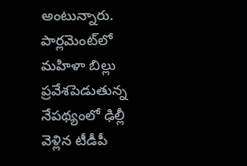అంటున్నారు. పార్ల‌మెంట్‌లో మ‌హిళా బిల్లు ప్ర‌వేశ‌పెడుతున్న నేప‌థ్యంలో ఢిల్లీ వెళ్లిన టీడీపీ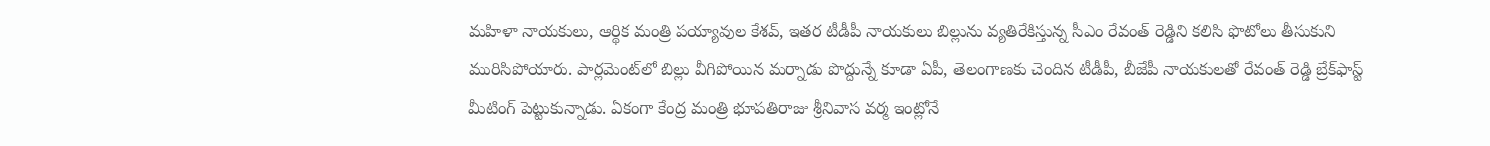మ‌హిళా నాయ‌కులు, ఆర్థిక మంత్రి ప‌య్యావుల కేశ‌వ్‌, ఇత‌ర టీడీపీ నాయ‌కులు బిల్లును వ్య‌తిరేకిస్తున్న సీఎం రేవంత్ రెడ్డిని క‌లిసి ఫొటోలు తీసుకుని మురిసిపోయారు. పార్ల‌మెంట్‌లో బిల్లు వీగిపోయిన మ‌ర్నాడు పొద్దున్నే కూడా ఏపీ, తెలంగాణ‌కు చెందిన టీడీపీ, బీజేపీ నాయ‌కుల‌తో రేవంత్ రెడ్డి బ్రేక్‌ఫాస్ట్ మీటింగ్ పెట్టుకున్నాడు. ఏకంగా కేంద్ర మంత్రి భూప‌తిరాజు శ్రీనివాస వ‌ర్మ ఇంట్లోనే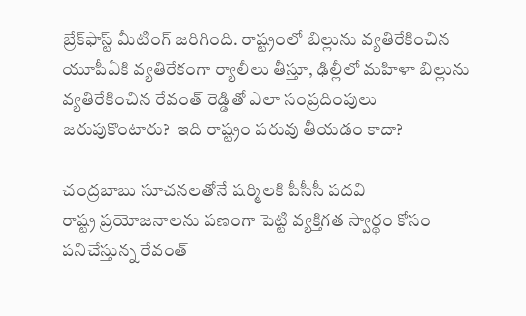బ్రేక్‌ఫాస్ట్ మీటింగ్ జ‌రిగింది. రాష్ట్రంలో బిల్లును వ్య‌తిరేకించిన యూపీఏకి వ్య‌తిరేకంగా ర్యాలీలు తీస్తూ, ఢిల్లీలో మ‌హిళా బిల్లును వ్య‌తిరేకించిన‌ రేవంత్ రెడ్డితో ఎలా సంప్ర‌దింపులు జ‌రుపుకొంటారు?  ఇది రాష్ట్రం ప‌రువు తీయ‌డం కాదా?

చంద్ర‌బాబు సూచ‌న‌ల‌తోనే ష‌ర్మిలకి పీసీసీ ప‌ద‌వి
రాష్ట్ర ప్ర‌యోజ‌నాల‌ను ప‌ణంగా పెట్టి వ్య‌క్తిగ‌త స్వార్థం కోసం ప‌నిచేస్తున్న రేవంత్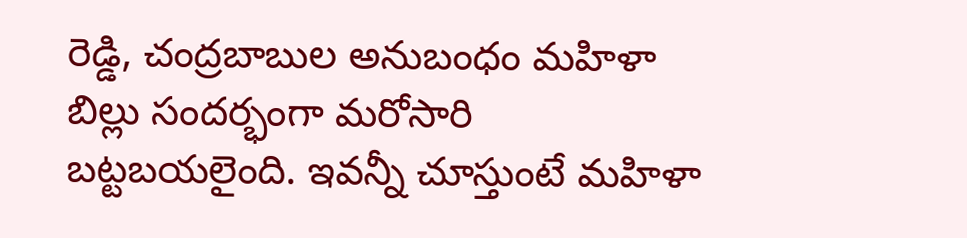రెడ్డి, చంద్ర‌బాబుల అనుబంధం మ‌హిళా బిల్లు సంద‌ర్భంగా మ‌రోసారి బ‌ట్ట‌బ‌య‌లైంది. ఇవ‌న్నీ చూస్తుంటే మ‌హిళా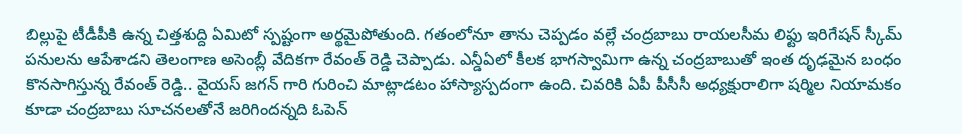బిల్లుపై టీడీపీకి ఉన్న చిత్త‌శుద్ది ఏమిటో స్ప‌ష్టంగా అర్థ‌మైపోతుంది. గ‌తంలోనూ తాను చెప్ప‌డం వల్లే చంద్రబాబు రాయ‌ల‌సీమ లిఫ్టు ఇరిగేష‌న్ స్కీమ్ ప‌నులను ఆపేశాడ‌ని తెలంగాణ అసెంబ్లీ వేదిక‌గా రేవంత్ రెడ్డి చెప్పాడు. ఎన్డీఏలో కీల‌క భాగ‌స్వామిగా ఉన్న చంద్ర‌బాబుతో ఇంత దృఢ‌మైన బంధం కొన‌సాగిస్తున్న రేవంత్ రెడ్డి.. వైయ‌స్ జ‌గ‌న్ గారి గురించి మాట్లాడటం హాస్యాస్ప‌దంగా ఉంది. చివ‌రికి ఏపీ పీసీసీ అధ్య‌క్షురాలిగా ష‌ర్మిల నియామ‌కం కూడా చంద్రబాబు సూచ‌న‌ల‌తోనే జ‌రిగింద‌న్న‌ది ఓపెన్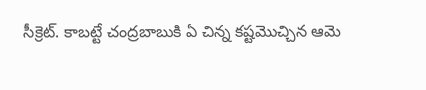సీక్రెట్‌. కాబ‌ట్టే చంద్ర‌బాబుకి ఏ చిన్న కష్ట‌మొచ్చిన‌ ఆమె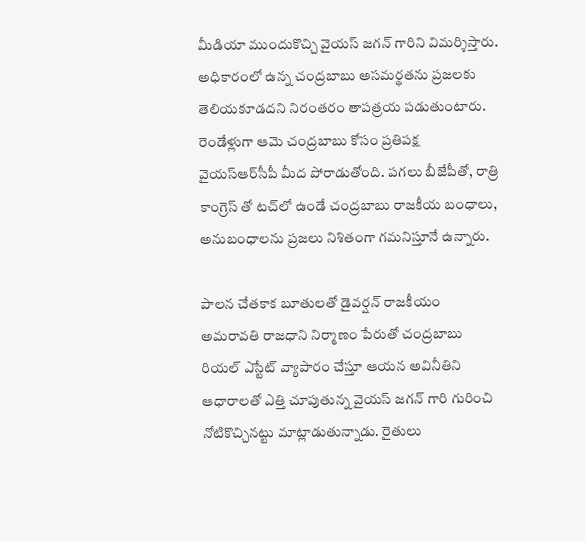మీడియా ముందుకొచ్చి వైయ‌స్ జ‌గ‌న్ గారిని విమ‌ర్శిస్తారు. అధికారంలో ఉన్న చంద్ర‌బాబు అస‌మ‌ర్థ‌త‌ను ప్ర‌జ‌ల‌కు తెలియ‌కూడ‌ద‌ని నిరంత‌రం తాప‌త్ర‌య ప‌డుతుంటారు. రెండేళ్లుగా ఆమె చంద్ర‌బాబు కోసం ప్ర‌తిప‌క్ష వైయ‌స్ఆర్‌సీపీ మీద పోరాడుతోంది. ప‌గ‌లు బీజేపీతో, రాత్రి కాంగ్రెస్ తో ట‌చ్‌లో ఉండే చంద్ర‌బాబు రాజ‌కీయ బంధాలు, అనుబంధాల‌ను ప్ర‌జ‌లు నిశితంగా గ‌మ‌నిస్తూనే ఉన్నారు.

పాల‌న చేత‌కాక బూతుల‌తో డైవ‌ర్ష‌న్ రాజ‌కీయం
అమ‌రావ‌తి రాజ‌ధాని నిర్మాణం పేరుతో చంద్ర‌బాబు రియ‌ల్ ఎస్టేట్ వ్యాపారం చేస్తూ ఆయ‌న అవినీతిని ఆధారాల‌తో ఎత్తి చూపుతున్న వైయ‌స్ జ‌గ‌న్ గారి గురించి నోటికొచ్చిన‌ట్టు మాట్లాడుతున్నాడు. రైతులు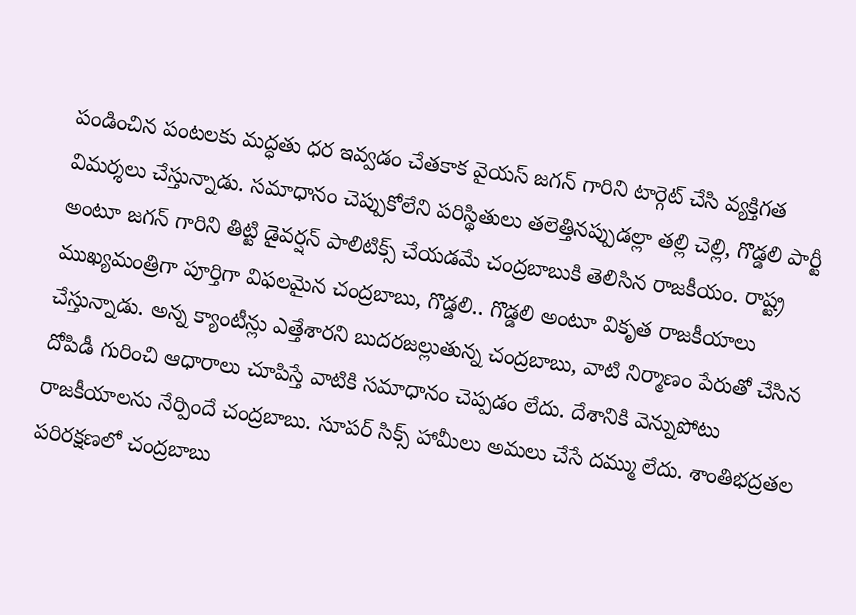పండించిన పంట‌ల‌కు మ‌ద్ధ‌తు ధ‌ర ఇవ్వ‌డం చేత‌కాక వైయ‌స్ జ‌గ‌న్ గారిని టార్గెట్ చేసి వ్య‌క్తిగ‌త విమ‌ర్శ‌లు చేస్తున్నాడు. స‌మాధానం చెప్పుకోలేని ప‌రిస్థితులు త‌లెత్తిన‌ప్పుడ‌ల్లా త‌ల్లి చెల్లి, గొడ్డ‌లి పార్టీ అంటూ జ‌గ‌న్ గారిని తిట్టి డైవ‌ర్ష‌న్ పాలిటిక్స్ చేయ‌డమే చంద్ర‌బాబుకి తెలిసిన రాజ‌కీయం. రాష్ట్ర ముఖ్య‌మంత్రిగా పూర్తిగా విఫ‌ల‌మైన చంద్ర‌బాబు, గొడ్డ‌లి.. గొడ్డ‌లి అంటూ వికృత రాజ‌కీయాలు చేస్తున్నాడు. అన్న క్యాంటీన్లు ఎత్తేశార‌ని బుద‌ర‌జ‌ల్లుతున్న చంద్ర‌బాబు, వాటి నిర్మాణం పేరుతో చేసిన దోపిడీ గురించి ఆధారాలు చూపిస్తే వాటికి స‌మాధానం చెప్ప‌డం లేదు. దేశానికి వెన్నుపోటు రాజ‌కీయాల‌ను నేర్పిందే చంద్ర‌బాబు. సూప‌ర్ సిక్స్ హామీలు అమ‌లు చేసే దమ్ము లేదు. శాంతిభ‌ద్ర‌త‌ల ప‌రిర‌క్ష‌ణలో చంద్ర‌బాబు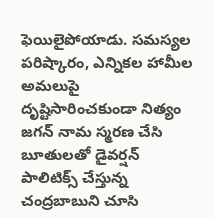ఫెయిలైపోయాడు. స‌మ‌స్య‌ల ప‌రిష్కారం, ఎన్నిక‌ల హామీల అమ‌లుపై దృష్టిసారించ‌కుండా నిత్యం జ‌గ‌న్ నామ స్మ‌ర‌ణ చేసి బూతులతో డైవ‌ర్ష‌న్ పాలిటిక్స్ చేస్తున్న చంద్ర‌బాబుని చూసి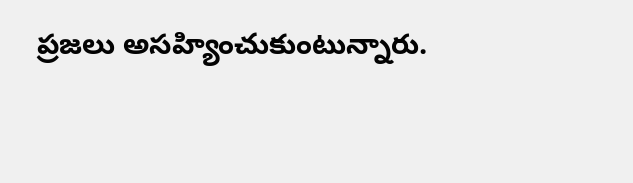ప్ర‌జ‌లు అసహ్యించుకుంటున్నారు.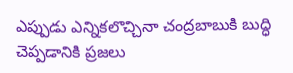ఎప్పుడు ఎన్నికలొచ్చినా చంద్ర‌బాబుకి బుద్ధి చెప్ప‌డానికి ప్ర‌జ‌లు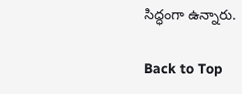సిద్ధంగా ఉన్నారు.

Back to Top